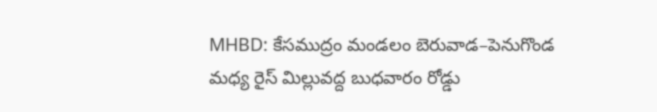MHBD: కేసముద్రం మండలం బెరువాడ–పెనుగొండ మధ్య రైస్ మిల్లువద్ద బుధవారం రోడ్డు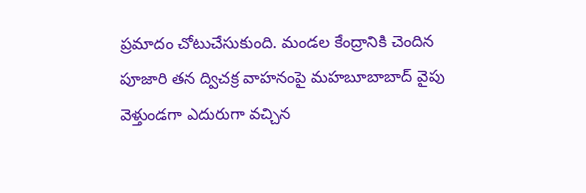ప్రమాదం చోటుచేసుకుంది. మండల కేంద్రానికి చెందిన పూజారి తన ద్విచక్ర వాహనంపై మహబూబాబాద్ వైపు వెళ్తుండగా ఎదురుగా వచ్చిన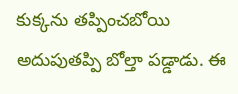కుక్కను తప్పించబోయి అదుపుతప్పి బోల్తా పడ్డాడు. ఈ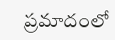ప్రమాదంలో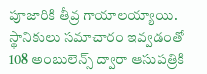పూజారికి తీవ్ర గాయాలయ్యాయి. స్థానికులు సమాచారం ఇవ్వడంతో 108 అంబులెన్స్ ద్వారా ఆసుపత్రికి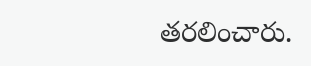తరలించారు.